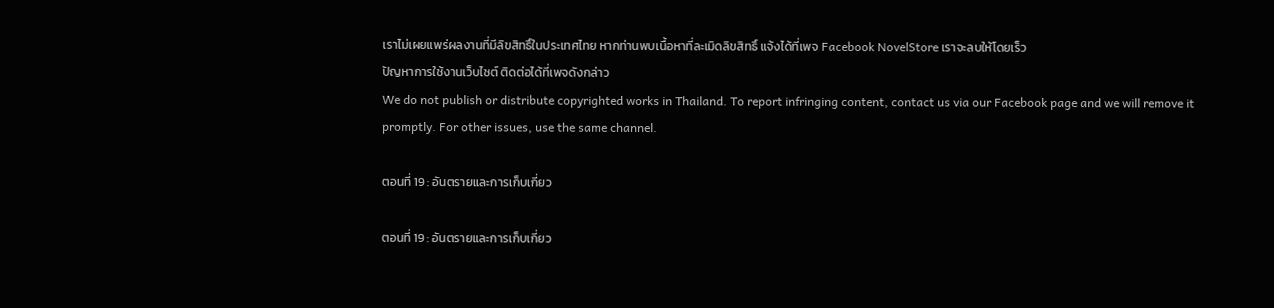เราไม่เผยแพร่ผลงานที่มีลิขสิทธิ์ในประเทศไทย หากท่านพบเนื้อหาที่ละเมิดลิขสิทธิ์ แจ้งได้ที่เพจ Facebook NovelStore เราจะลบให้โดยเร็ว
ปัญหาการใช้งานเว็บไซต์ ติดต่อได้ที่เพจดังกล่าว
We do not publish or distribute copyrighted works in Thailand. To report infringing content, contact us via our Facebook page and we will remove it promptly. For other issues, use the same channel.

ตอนที่ 19 : อันตรายและการเก็บเกี่ยว

ตอนที่ 19 : อันตรายและการเก็บเกี่ยว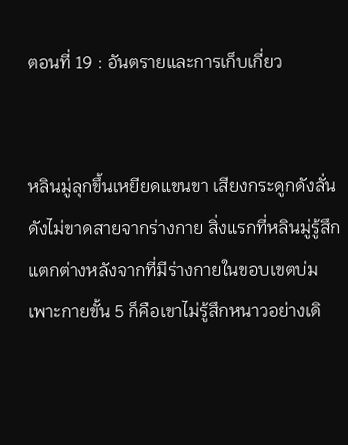ตอนที่ 19 : อันตรายและการเก็บเกี่ยว


หลินมู่ลุกขึ้นเหยียดแขนขา เสียงกระดูกดังลั่นดังไม่ขาดสายจากร่างกาย สิ่งแรกที่หลินมู่รู้สึกแตกต่างหลังจากที่มีร่างกายในขอบเขตบ่มเพาะกายขั้น 5 ก็คือเขาไม่รู้สึกหนาวอย่างเดิ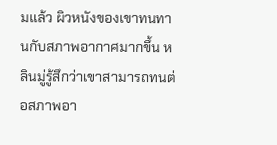มแล้ว ผิวหนังของเขาทนทานกับสภาพอากาศมากขึ้น หลินมู่รู้สึกว่าเขาสามารถทนต่อสภาพอา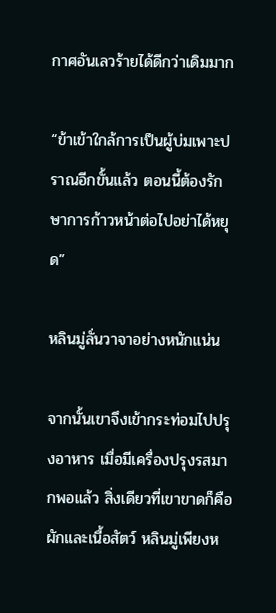กาศอันเลวร้ายได้ดีกว่าเดิมมาก

“ข้าเข้าใกล้การเป็นผู้บ่มเพาะปราณอีกขั้นแล้ว ตอนนี้ต้องรักษาการก้าวหน้าต่อไปอย่าได้หยุด”

หลินมู่ลั่นวาจาอย่างหนักแน่น

จากนั้นเขาจึงเข้ากระท่อมไปปรุงอาหาร เมื่อมีเครื่องปรุงรสมากพอแล้ว สิ่งเดียวที่เขาขาดก็คือผักและเนื้อสัตว์ หลินมู่เพียงห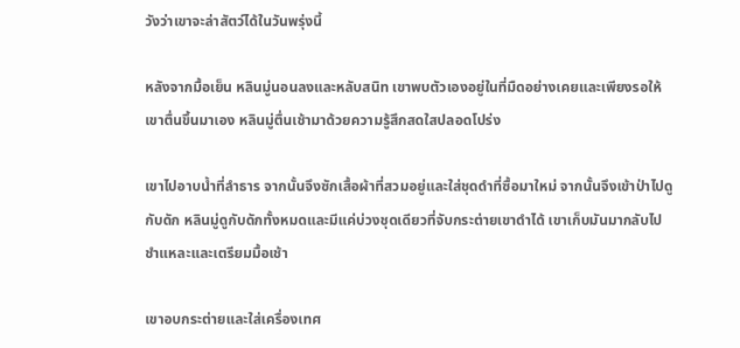วังว่าเขาจะล่าสัตว์ได้ในวันพรุ่งนี้

หลังจากมื้อเย็น หลินมู่นอนลงและหลับสนิท เขาพบตัวเองอยู่ในที่มืดอย่างเคยและเพียงรอให้เขาตื่นขึ้นมาเอง หลินมู่ตื่นเช้ามาด้วยความรู้สึกสดใสปลอดโปร่ง

เขาไปอาบน้ำที่ลำธาร จากนั้นจึงซักเสื้อผ้าที่สวมอยู่และใส่ชุดดำที่ซื้อมาใหม่ จากนั้นจึงเข้าป่าไปดูกับดัก หลินมู่ดูกับดักทั้งหมดและมีแค่บ่วงชุดเดียวที่จับกระต่ายเขาดำได้ เขาเก็บมันมากลับไปชำแหละและเตรียมมื้อเช้า

เขาอบกระต่ายและใส่เครื่องเทศ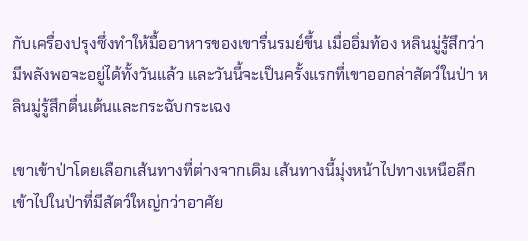กับเครื่องปรุงซึ่งทำให้มื้ออาหารของเขารื่นรมย์ขึ้น เมื่ออิ่มท้อง หลินมู่รู้สึกว่ามีพลังพอจะอยู่ได้ทั้งวันแล้ว และวันนี้จะเป็นครั้งแรกที่เขาออกล่าสัตว์ในป่า หลินมู่รู้สึกตื่นเต้นและกระฉับกระเฉง

เขาเข้าป่าโดยเลือกเส้นทางที่ต่างจากเดิม เส้นทางนี้มุ่งหน้าไปทางเหนือลึกเข้าไปในป่าที่มีสัตว์ใหญ่กว่าอาศัย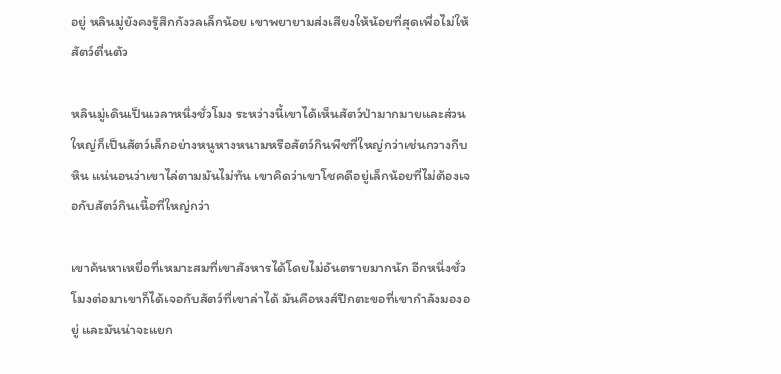อยู่ หลินมู่ยังคงรู้สึกกังวลเล็กน้อย เขาพยายามส่งเสียงให้น้อยที่สุดเพื่อไม่ให้สัตว์ตื่นตัว

หลินมู่เดินเป็นเวลาหนึ่งชั่วโมง ระหว่างนี้เขาได้เห็นสัตว์ป่ามากมายและส่วนใหญ่ก็เป็นสัตว์เล็กอย่างหนูหางหนามหรือสัตว์กินพืชที่ใหญ่กว่าเช่นกวางกีบหิน แน่นอนว่าเขาไล่ตามมันไม่ทัน เขาคิดว่าเขาโชคดีอยู่เล็กน้อยที่ไม่ต้องเจอกับสัตว์กินเนื้อที่ใหญ่กว่า

เขาค้นหาเหยื่อที่เหมาะสมที่เขาสังหารได้โดยไม่อันตรายมากนัก อีกหนึ่งชั่วโมงต่อมาเขาก็ได้เจอกับสัตว์ที่เขาล่าได้ มันคือหงส์ปีกตะขอที่เขากำลังมองอยู่ และมันน่าจะแยก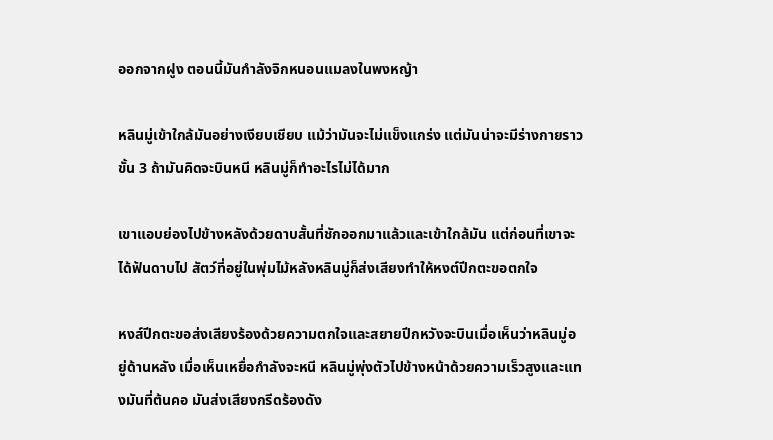ออกจากฝูง ตอนนี้มันกำลังจิกหนอนแมลงในพงหญ้า

หลินมู่เข้าใกล้มันอย่างเงียบเชียบ แม้ว่ามันจะไม่แข็งแกร่ง แต่มันน่าจะมีร่างกายราวขั้น 3 ถ้ามันคิดจะบินหนี หลินมู่ก็ทำอะไรไม่ได้มาก

เขาแอบย่องไปข้างหลังด้วยดาบสั้นที่ชักออกมาแล้วและเข้าใกล้มัน แต่ก่อนที่เขาจะได้ฟันดาบไป สัตว์ที่อยู่ในพุ่มไม้หลังหลินมู่ก็ส่งเสียงทำให้หงต์ปีกตะขอตกใจ

หงส์ปีกตะขอส่งเสียงร้องด้วยความตกใจและสยายปีกหวังจะบินเมื่อเห็นว่าหลินมู่อยู่ด้านหลัง เมื่อเห็นเหยื่อกำลังจะหนี หลินมู่พุ่งตัวไปข้างหน้าด้วยความเร็วสูงและแทงมันที่ต้นคอ มันส่งเสียงกรีดร้องดัง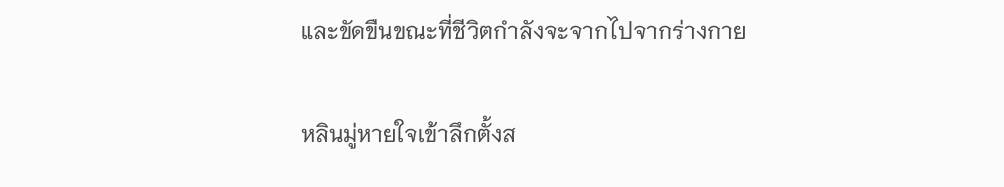และขัดขืนขณะที่ชีวิตกำลังจะจากไปจากร่างกาย

หลินมู่หายใจเข้าลึกตั้งส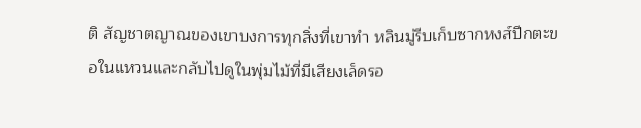ติ สัญชาตญาณของเขาบงการทุกสิ่งที่เขาทำ หลินมู่รีบเก็บซากหงส์ปีกตะขอในแหวนและกลับไปดูในพุ่มไม้ที่มีเสียงเล็ดรอ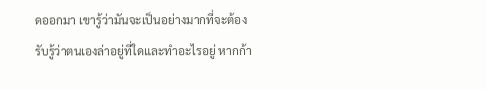ดออกมา เขารู้ว่ามันจะเป็นอย่างมากที่จะต้องรับรู้ว่าตนเองล่าอยู่ที่ใดและทำอะไรอยู่ หากก้า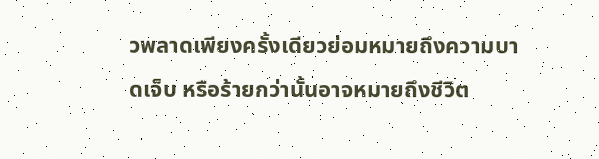วพลาดเพียงครั้งเดียวย่อมหมายถึงความบาดเจ็บ หรือร้ายกว่านั้นอาจหมายถึงชีวิต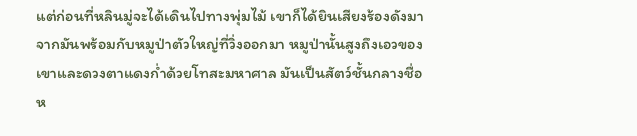แต่ก่อนที่หลินมู่จะได้เดินไปทางพุ่มไม้ เขาก็ได้ยินเสียงร้องดังมาจากมันพร้อมกับหมูป่าตัวใหญ่ที่วิ่งออกมา หมูป่านั้นสูงถึงเอวของเขาและดวงตาแดงก่ำด้วยโทสะมหาศาล มันเป็นสัตว์ชั้นกลางชื่อห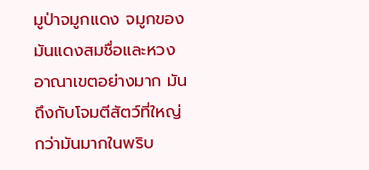มูป่าจมูกแดง จมูกของมันแดงสมชื่อและหวงอาณาเขตอย่างมาก มันถึงกับโจมตีสัตว์ที่ใหญ่กว่ามันมากในพริบ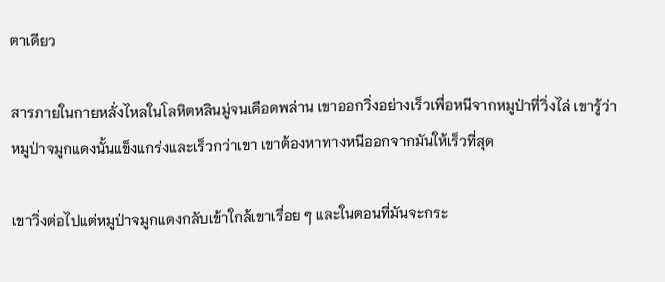ตาเดียว

สารภายในกายหลั่งไหลในโลหิตหลินมู่จนเดือดพล่าน เขาออกวิ่งอย่างเร็วเพื่อหนีจากหมูป่าที่วิ่งไล่ เขารู้ว่าหมูป่าจมูกแดงนั้นแข็งแกร่งและเร็วกว่าเขา เขาต้องหาทางหนีออกจากมันให้เร็วที่สุด

เขาวิ่งต่อไปแต่หมูป่าจมูกแดงกลับเข้าใกล้เขาเรื่อย ๆ และในตอนที่มันจะกระ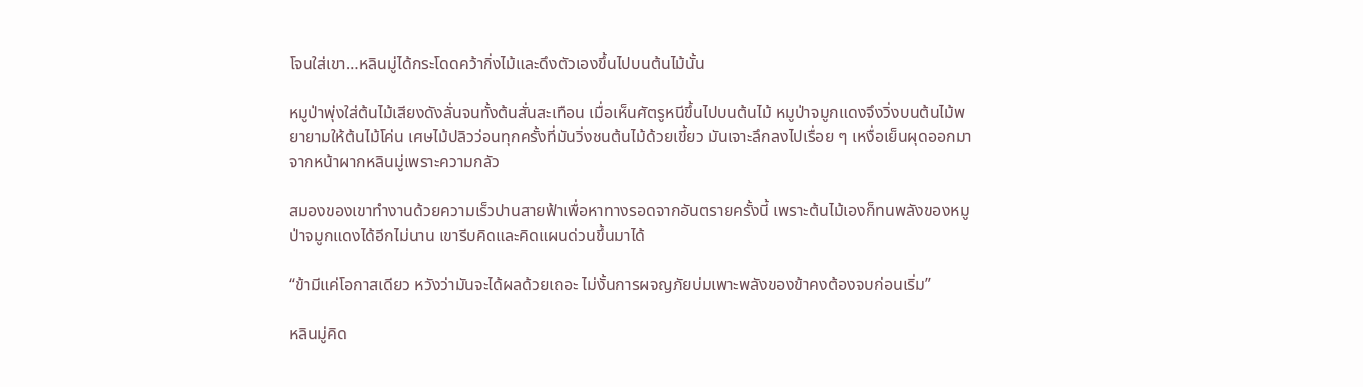โจนใส่เขา…หลินมู่ได้กระโดดคว้ากิ่งไม้และดึงตัวเองขึ้นไปบนต้นไม้นั้น

หมูป่าพุ่งใส่ต้นไม้เสียงดังลั่นจนทั้งต้นสั่นสะเทือน เมื่อเห็นศัตรูหนีขึ้นไปบนต้นไม้ หมูป่าจมูกแดงจึงวิ่งบนต้นไม้พยายามให้ต้นไม้โค่น เศษไม้ปลิวว่อนทุกครั้งที่มันวิ่งชนต้นไม้ด้วยเขี้ยว มันเจาะลึกลงไปเรื่อย ๆ เหงื่อเย็นผุดออกมาจากหน้าผากหลินมู่เพราะความกลัว

สมองของเขาทำงานด้วยความเร็วปานสายฟ้าเพื่อหาทางรอดจากอันตรายครั้งนี้ เพราะต้นไม้เองก็ทนพลังของหมูป่าจมูกแดงได้อีกไม่นาน เขารีบคิดและคิดแผนด่วนขึ้นมาได้

“ข้ามีแค่โอกาสเดียว หวังว่ามันจะได้ผลด้วยเถอะ ไม่งั้นการผจญภัยบ่มเพาะพลังของข้าคงต้องจบก่อนเริ่ม”

หลินมู่คิด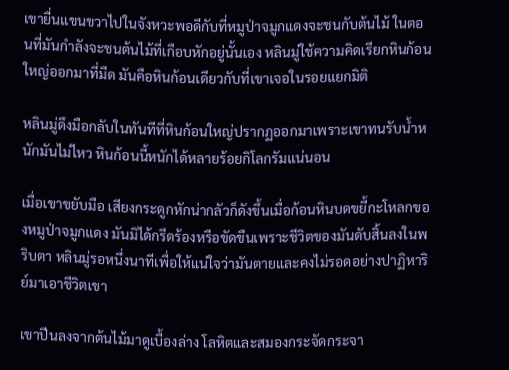เขายื่นแขนขวาไปในจังหวะพอดีกับที่หมูป่าจมูกแดงจะชนกับต้นไม้ ในตอนที่มันกำลังจะชนต้นไม้ที่เกือบหักอยู่นั้นเอง หลินมู่ใช้ความคิดเรียกหินก้อนใหญ่ออกมาที่มืด มันคือหินก้อนเดียวกับที่เขาเจอในรอยแยกมิติ

หลินมู่ดึงมือกลับในทันทีที่หินก้อนใหญ่ปรากฏออกมาเพราะเขาทนรับน้ำหนักมันไม่ไหว หินก้อนนี้หนักได้หลายร้อยกิโลกรัมแน่นอน

เมื่อเขาขยับมือ เสียงกระดูกหักน่ากลัวก็ดังขึ้นเมื่อก้อนหินบดขยี้กะโหลกของหมูป่าจมูกแดง มันมิได้กรีดร้องหรือขัดขืนเพราะชีวิตของมันดับสิ้นลงในพริบตา หลินมู่รอหนึ่งนาทีเพื่อให้แน่ใจว่ามันตายและคงไม่รอดอย่างปาฏิหาริย์มาเอาชีวิตเขา

เขาปีนลงจากต้นไม้มาดูเบื้องล่าง โลหิตและสมองกระจัดกระจา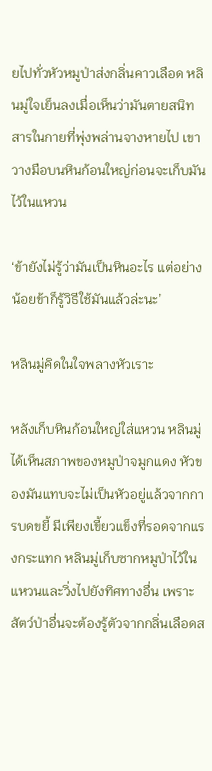ยไปทั่วหัวหมูป่าส่งกลิ่นคาวเลือด หลินมู่ใจเย็นลงเมื่อเห็นว่ามันตายสนิท สารในกายที่พุ่งพล่านจางหายไป เขาวางมือบนหินก้อนใหญ่ก่อนจะเก็บมันไว้ในแหวน

‘ข้ายังไม่รู้ว่ามันเป็นหินอะไร แต่อย่างน้อยข้าก็รู้วิธีใช้มันแล้วล่ะนะ’

หลินมู่คิดในใจพลางหัวเราะ

หลังเก็บหินก้อนใหญ่ใส่แหวน หลินมู่ได้เห็นสภาพของหมูป่าจมูกแดง หัวของมันแทบจะไม่เป็นหัวอยู่แล้วจากการบดขยี้ มีเพียงเขี้ยวแข็งที่รอดจากแรงกระแทก หลินมู่เก็บซากหมูป่าไว้ในแหวนและวิ่งไปยังทิศทางอื่น เพราะสัตว์ป่าอื่นจะต้องรู้ตัวจากกลิ่นเลือดส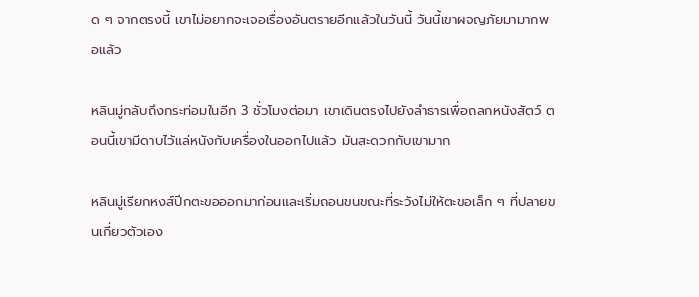ด ๆ จากตรงนี้ เขาไม่อยากจะเจอเรื่องอันตรายอีกแล้วในวันนี้ วันนี้เขาผจญภัยมามากพอแล้ว

หลินมู่กลับถึงกระท่อมในอีก 3 ชั่วโมงต่อมา เขาเดินตรงไปยังลำธารเพื่อถลกหนังสัตว์ ตอนนี้เขามีดาบไว้แล่หนังกับเครื่องในออกไปแล้ว มันสะดวกกับเขามาก

หลินมู่เรียกหงส์ปีกตะขอออกมาก่อนและเริ่มถอนขนขณะที่ระวังไม่ให้ตะขอเล็ก ๆ ที่ปลายขนเกี่ยวตัวเอง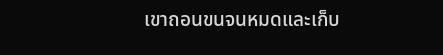เขาถอนขนจนหมดและเก็บ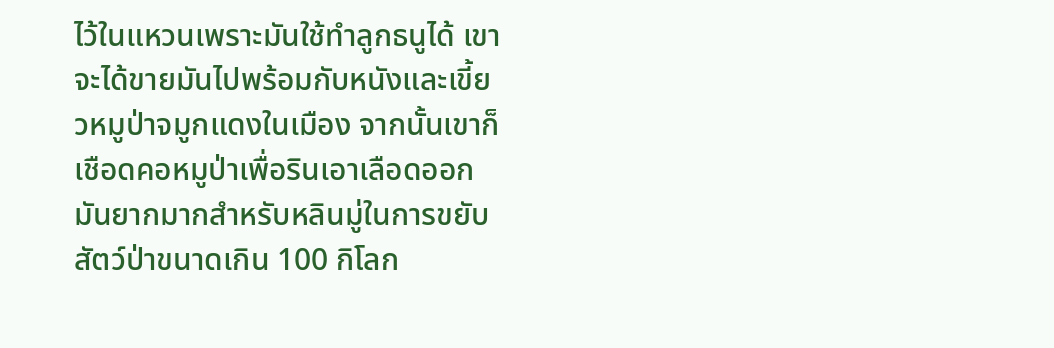ไว้ในแหวนเพราะมันใช้ทำลูกธนูได้ เขาจะได้ขายมันไปพร้อมกับหนังและเขี้ยวหมูป่าจมูกแดงในเมือง จากนั้นเขาก็เชือดคอหมูป่าเพื่อรินเอาเลือดออก มันยากมากสำหรับหลินมู่ในการขยับสัตว์ป่าขนาดเกิน 100 กิโลก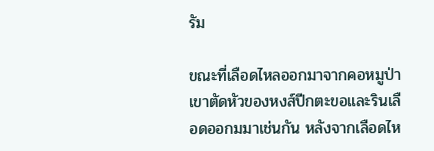รัม

ขณะที่เลือดไหลออกมาจากคอหมูป่า เขาตัดหัวของหงส์ปีกตะขอและรินเลือดออกมมาเช่นกัน หลังจากเลือดไห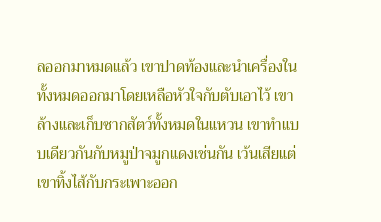ลออกมาหมดแล้ว เขาปาดท้องและนำเครื่องในทั้งหมดออกมาโดยเหลือหัวใจกับตับเอาไว้ เขาล้างและเก็บซากสัตว์ทั้งหมดในแหวน เขาทำแบบเดียวกันกับหมูป่าจมูกแดงเช่นกัน เว้นเสียแต่เขาทิ้งไส้กับกระเพาะออก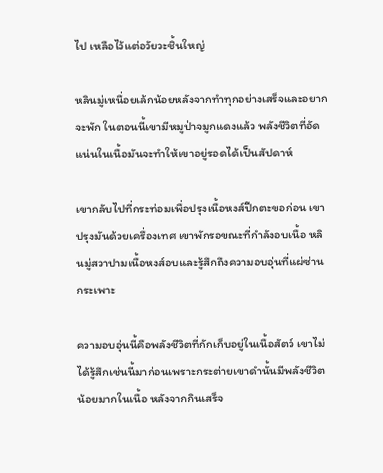ไป เหลือไว้แต่อวัยวะชิ้นใหญ่

หลินมู่เหนื่อยเล้กน้อยหลังจากทำทุกอย่างเสร็จและอยากจะพัก ในตอนนี้เขามีหมูป่าจมูกแดงแล้ว พลังชีวิตที่อัดแน่นในเนื้อมันจะทำให้เขาอยู่รอดได้เป็นสัปดาห์

เขากลับไปที่กระท่อมเพื่อปรุงเนื้อหงส์ปีกตะขอก่อน เขาปรุงมันด้วยเครื่องเทศ เขาพักรอขณะที่กำลังอบเนื้อ หลินมู่สวาปามเนื้อหงส์อบและรู้สึกถึงความอบอุ่นที่แผ่ซ่านกระเพาะ

ความอบอุ่นนี้คือพลังชีวิตที่กักเก็บอยู่ในเนื้อสัตว์ เขาไม่ได้รู้สึกเช่นนี้มาก่อนเพราะกระต่ายเขาดำนั้นมีพลังชีวิตน้อยมากในเนื้อ หลังจากกินเสร็จ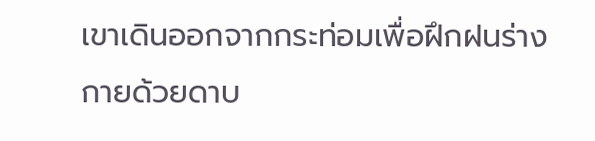เขาเดินออกจากกระท่อมเพื่อฝึกฝนร่างกายด้วยดาบ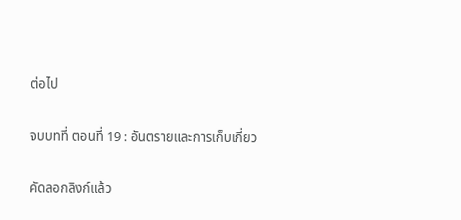ต่อไป

จบบทที่ ตอนที่ 19 : อันตรายและการเก็บเกี่ยว

คัดลอกลิงก์แล้ว